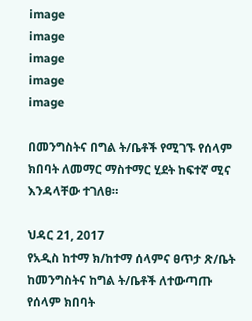image
image
image
image
image

በመንግስትና በግል ት/ቤቶች የሚገኙ የሰላም ክበባት ለመማር ማስተማር ሂደት ከፍተኛ ሚና እንዳላቸው ተገለፀ።

ህዳር 21, 2017
የአዲስ ከተማ ክ/ከተማ ሰላምና ፀጥታ ጽ/ቤት ከመንግስትና ከግል ት/ቤቶች ለተውጣጡ የሰላም ክበባት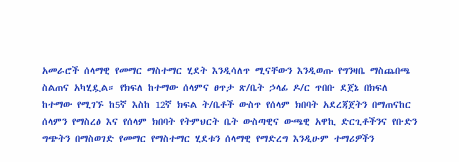አመራሮች ሰላማዊ የመማር ማስተማር ሂደት እንዲሳለጥ ሚናቸውን እንዲወጡ የግንዛቤ ማስጨበጫ ስልጠና አካሂዷል። የክፍለ ከተማው ሰላምና ፀጥታ ጽ/ቤት ኃላፊ ዶ/ር ጥበቡ ደጀኔ በክፍለ ከተማው የሚገኙ ከ5ኛ እስከ 12ኛ ክፍል ት/ቤቶች ውስጥ የሰላም ክበባት አደረጃጀትን በማጠናከር ሰላምን የማስረፅ እና የሰላም ክበባት የትምህርት ቤት ውስጣዊና ውጫዊ አዋኪ ድርጊቶችንና የቡድን ግጭትን በማስወገድ የመማር የማስተማር ሂደቱን ሰላማዊ የማድረግ እንዲሁም ተማሪዎችን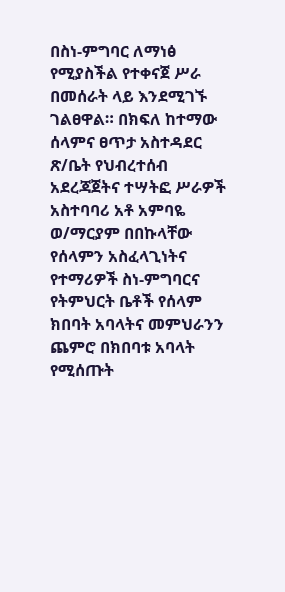በስነ-ምግባር ለማነፅ የሚያስችል የተቀናጀ ሥራ በመሰራት ላይ እንደሚገኙ ገልፀዋል። በክፍለ ከተማው ሰላምና ፀጥታ አስተዳደር ጽ/ቤት የህብረተሰብ አደረጃጀትና ተሣትፎ ሥራዎች አስተባባሪ አቶ አምባዬ ወ/ማርያም በበኩላቸው የሰላምን አስፈላጊነትና የተማሪዎች ስነ-ምግባርና የትምህርት ቤቶች የሰላም ክበባት አባላትና መምህራንን ጨምሮ በክበባቱ አባላት የሚሰጡት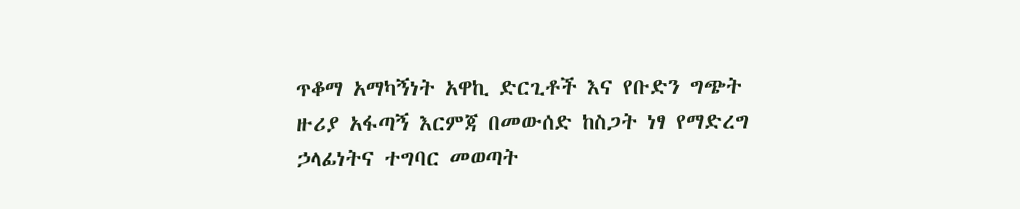ጥቆማ አማካኝነት አዋኪ ድርጊቶች እና የቡድን ግጭት ዙሪያ አፋጣኝ እርምጃ በመውሰድ ከስጋት ነፃ የማድረግ ኃላፊነትና ተግባር መወጣት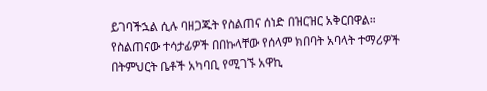ይገባችኋል ሲሉ ባዘጋጁት የስልጠና ሰነድ በዝርዝር አቅርበዋል። የስልጠናው ተሳታፊዎች በበኩላቸው የሰላም ክበባት አባላት ተማሪዎች በትምህርት ቤቶች አካባቢ የሚገኙ አዋኪ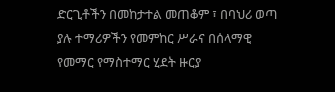ድርጊቶችን በመከታተል መጠቆም ፣ በባህሪ ወጣ ያሉ ተማሪዎችን የመምከር ሥራና በሰላማዊ የመማር የማስተማር ሂደት ዙርያ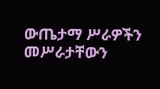ውጤታማ ሥራዎችን መሥራታቸውን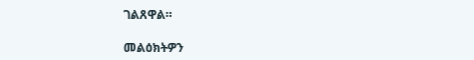ገልጸዋል።

መልዕክትዎን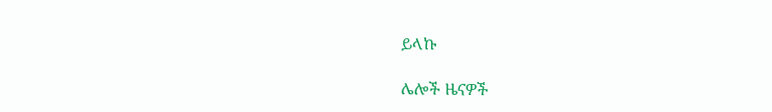ይላኩ

ሌሎች ዜናዎች